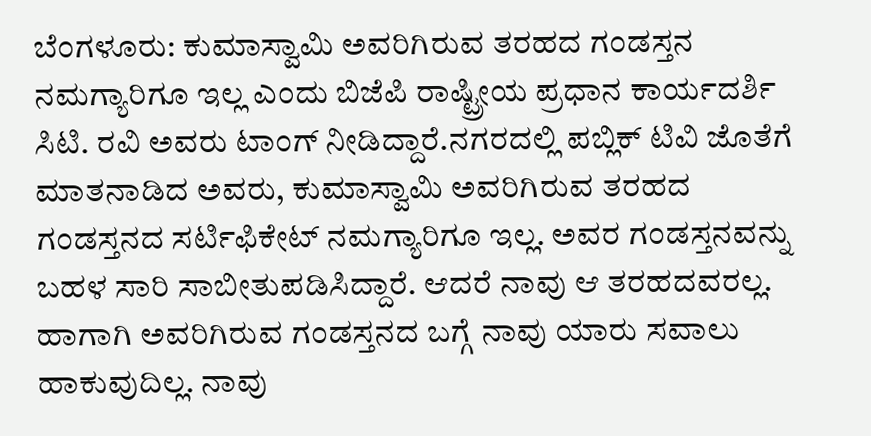ಬೆಂಗಳೂರು: ಕುಮಾಸ್ವಾಮಿ ಅವರಿಗಿರುವ ತರಹದ ಗಂಡಸ್ತನ ನಮಗ್ಯಾರಿಗೂ ಇಲ್ಲ ಎಂದು ಬಿಜೆಪಿ ರಾಷ್ಟ್ರೀಯ ಪ್ರಧಾನ ಕಾರ್ಯದರ್ಶಿ ಸಿಟಿ. ರವಿ ಅವರು ಟಾಂಗ್ ನೀಡಿದ್ದಾರೆ.ನಗರದಲ್ಲಿ ಪಬ್ಲಿಕ್ ಟಿವಿ ಜೊತೆಗೆ ಮಾತನಾಡಿದ ಅವರು, ಕುಮಾಸ್ವಾಮಿ ಅವರಿಗಿರುವ ತರಹದ ಗಂಡಸ್ತನದ ಸರ್ಟಿಫಿಕೇಟ್ ನಮಗ್ಯಾರಿಗೂ ಇಲ್ಲ. ಅವರ ಗಂಡಸ್ತನವನ್ನು ಬಹಳ ಸಾರಿ ಸಾಬೀತುಪಡಿಸಿದ್ದಾರೆ. ಆದರೆ ನಾವು ಆ ತರಹದವರಲ್ಲ. ಹಾಗಾಗಿ ಅವರಿಗಿರುವ ಗಂಡಸ್ತನದ ಬಗ್ಗೆ ನಾವು ಯಾರು ಸವಾಲು ಹಾಕುವುದಿಲ್ಲ. ನಾವು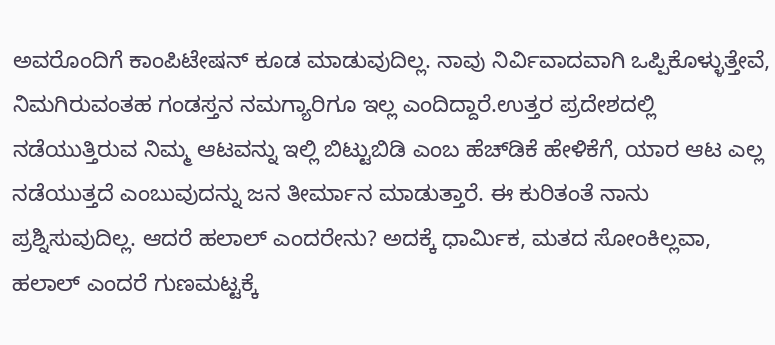ಅವರೊಂದಿಗೆ ಕಾಂಪಿಟೇಷನ್ ಕೂಡ ಮಾಡುವುದಿಲ್ಲ. ನಾವು ನಿರ್ವಿವಾದವಾಗಿ ಒಪ್ಪಿಕೊಳ್ಳುತ್ತೇವೆ, ನಿಮಗಿರುವಂತಹ ಗಂಡಸ್ತನ ನಮಗ್ಯಾರಿಗೂ ಇಲ್ಲ ಎಂದಿದ್ದಾರೆ.ಉತ್ತರ ಪ್ರದೇಶದಲ್ಲಿ ನಡೆಯುತ್ತಿರುವ ನಿಮ್ಮ ಆಟವನ್ನು ಇಲ್ಲಿ ಬಿಟ್ಟುಬಿಡಿ ಎಂಬ ಹೆಚ್‍ಡಿಕೆ ಹೇಳಿಕೆಗೆ, ಯಾರ ಆಟ ಎಲ್ಲ ನಡೆಯುತ್ತದೆ ಎಂಬುವುದನ್ನು ಜನ ತೀರ್ಮಾನ ಮಾಡುತ್ತಾರೆ. ಈ ಕುರಿತಂತೆ ನಾನು ಪ್ರಶ್ನಿಸುವುದಿಲ್ಲ. ಆದರೆ ಹಲಾಲ್ ಎಂದರೇನು? ಅದಕ್ಕೆ ಧಾರ್ಮಿಕ, ಮತದ ಸೋಂಕಿಲ್ಲವಾ, ಹಲಾಲ್ ಎಂದರೆ ಗುಣಮಟ್ಟಕ್ಕೆ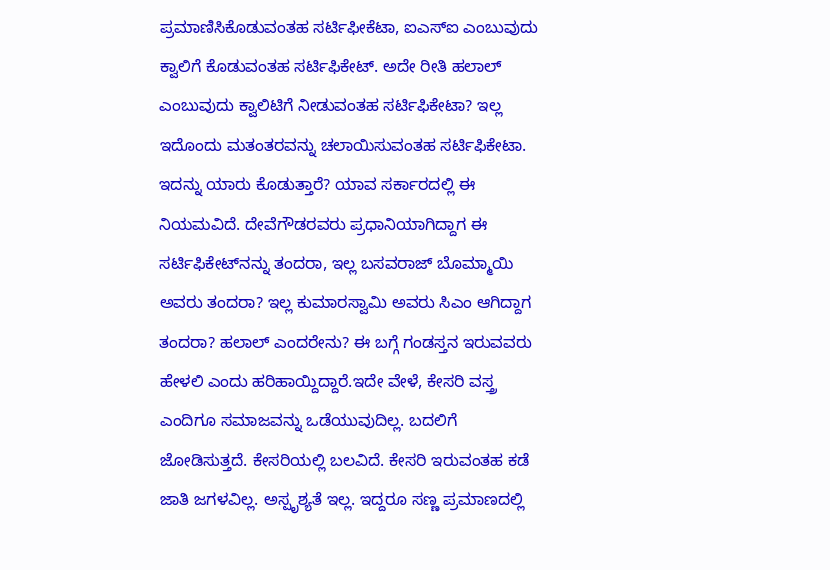ಪ್ರಮಾಣಿಸಿಕೊಡುವಂತಹ ಸರ್ಟಿಫೀಕೆಟಾ, ಐಎಸ್‍ಐ ಎಂಬುವುದು ಕ್ವಾಲಿಗೆ ಕೊಡುವಂತಹ ಸರ್ಟಿಫಿಕೇಟ್. ಅದೇ ರೀತಿ ಹಲಾಲ್ ಎಂಬುವುದು ಕ್ವಾಲಿಟಿಗೆ ನೀಡುವಂತಹ ಸರ್ಟಿಫಿಕೇಟಾ? ಇಲ್ಲ ಇದೊಂದು ಮತಂತರವನ್ನು ಚಲಾಯಿಸುವಂತಹ ಸರ್ಟಿಫಿಕೇಟಾ. ಇದನ್ನು ಯಾರು ಕೊಡುತ್ತಾರೆ? ಯಾವ ಸರ್ಕಾರದಲ್ಲಿ ಈ ನಿಯಮವಿದೆ. ದೇವೆಗೌಡರವರು ಪ್ರಧಾನಿಯಾಗಿದ್ದಾಗ ಈ ಸರ್ಟಿಫಿಕೇಟ್‍ನನ್ನು ತಂದರಾ, ಇಲ್ಲ ಬಸವರಾಜ್ ಬೊಮ್ಮಾಯಿ ಅವರು ತಂದರಾ? ಇಲ್ಲ ಕುಮಾರಸ್ವಾಮಿ ಅವರು ಸಿಎಂ ಆಗಿದ್ದಾಗ ತಂದರಾ? ಹಲಾಲ್ ಎಂದರೇನು? ಈ ಬಗ್ಗೆ ಗಂಡಸ್ತನ ಇರುವವರು ಹೇಳಲಿ ಎಂದು ಹರಿಹಾಯ್ದಿದ್ದಾರೆ.ಇದೇ ವೇಳೆ, ಕೇಸರಿ ವಸ್ತ್ರ ಎಂದಿಗೂ ಸಮಾಜವನ್ನು ಒಡೆಯುವುದಿಲ್ಲ. ಬದಲಿಗೆ ಜೋಡಿಸುತ್ತದೆ. ಕೇಸರಿಯಲ್ಲಿ ಬಲವಿದೆ. ಕೇಸರಿ ಇರುವಂತಹ ಕಡೆ ಜಾತಿ ಜಗಳವಿಲ್ಲ. ಅಸ್ಪೃಶ್ಯತೆ ಇಲ್ಲ. ಇದ್ದರೂ ಸಣ್ಣ ಪ್ರಮಾಣದಲ್ಲಿ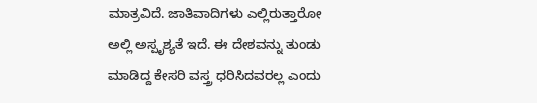ಮಾತ್ರವಿದೆ. ಜಾತಿವಾದಿಗಳು ಎಲ್ಲಿರುತ್ತಾರೋ ಅಲ್ಲಿ ಅಸ್ಪೃಶ್ಯತೆ ಇದೆ. ಈ ದೇಶವನ್ನು ತುಂಡು ಮಾಡಿದ್ದ ಕೇಸರಿ ವಸ್ತ್ರ ಧರಿಸಿದವರಲ್ಲ ಎಂದು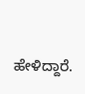ಹೇಳಿದ್ದಾರೆ.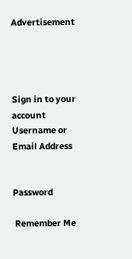Advertisement




Sign in to your account
Username or Email Address


Password

 Remember Me